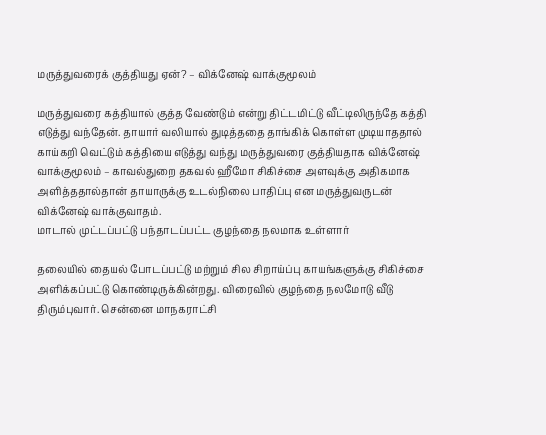மருத்துவரைக் குத்தியது ஏன்? – விக்னேஷ் வாக்குமூலம்

மருத்துவரை கத்தியால் குத்த வேண்டும் என்று திட்டமிட்டு வீட்டிலிருந்தே கத்தி எடுத்து வந்தேன். தாயார் வலியால் துடித்ததை தாங்கிக் கொள்ள முடியாததால் காய்கறி வெட்டும் கத்தியை எடுத்து வந்து மருத்துவரை குத்தியதாக விக்னேஷ் வாக்குமூலம் – காவல்துறை தகவல் ஹீமோ சிகிச்சை அளவுக்கு அதிகமாக அளித்ததால்தான் தாயாருக்கு உடல்நிலை பாதிப்பு என மருத்துவருடன் விக்னேஷ் வாக்குவாதம்.
மாடால் முட்டப்பட்டு பந்தாடப்பட்ட குழந்தை நலமாக உள்ளார்

தலையில் தையல் போடப்பட்டு மற்றும் சில சிறாய்ப்பு காயங்களுக்கு சிகிச்சை அளிக்கப்பட்டு கொண்டிருக்கின்றது. விரைவில் குழந்தை நலமோடு வீடு திரும்புவார். சென்னை மாநகராட்சி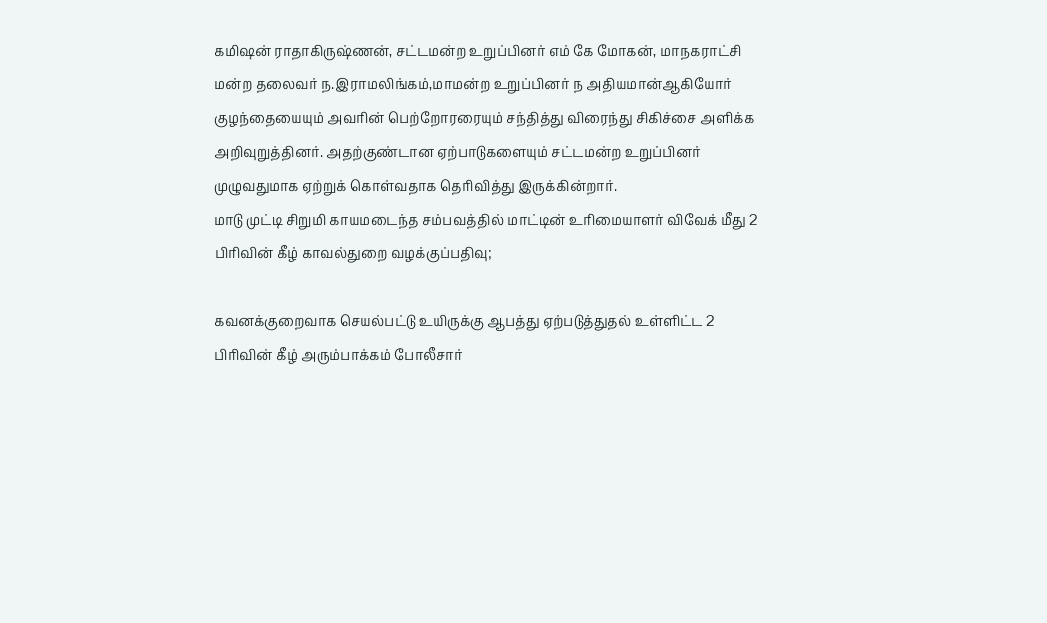கமிஷன் ராதாகிருஷ்ணன், சட்டமன்ற உறுப்பினர் எம் கே மோகன், மாநகராட்சி மன்ற தலைவர் ந.இராமலிங்கம்,மாமன்ற உறுப்பினர் ந அதியமான்ஆகியோர் குழந்தையையும் அவரின் பெற்றோரரையும் சந்தித்து விரைந்து சிகிச்சை அளிக்க அறிவுறுத்தினர். அதற்குண்டான ஏற்பாடுகளையும் சட்டமன்ற உறுப்பினர் முழுவதுமாக ஏற்றுக் கொள்வதாக தெரிவித்து இருக்கின்றார்.
மாடு முட்டி சிறுமி காயமடைந்த சம்பவத்தில் மாட்டின் உரிமையாளர் விவேக் மீது 2 பிரிவின் கீழ் காவல்துறை வழக்குப்பதிவு;

கவனக்குறைவாக செயல்பட்டு உயிருக்கு ஆபத்து ஏற்படுத்துதல் உள்ளிட்ட 2 பிரிவின் கீழ் அரும்பாக்கம் போலீசார்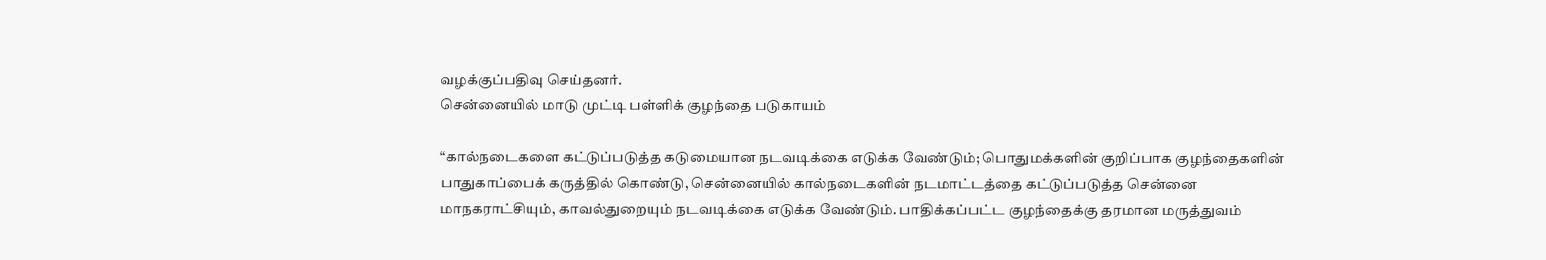வழக்குப்பதிவு செய்தனர்.
சென்னையில் மாடு முட்டி பள்ளிக் குழந்தை படுகாயம்

“கால்நடைகளை கட்டுப்படுத்த கடுமையான நடவடிக்கை எடுக்க வேண்டும்; பொதுமக்களின் குறிப்பாக குழந்தைகளின் பாதுகாப்பைக் கருத்தில் கொண்டு, சென்னையில் கால்நடைகளின் நடமாட்டத்தை கட்டுப்படுத்த சென்னை மாநகராட்சியும், காவல்துறையும் நடவடிக்கை எடுக்க வேண்டும். பாதிக்கப்பட்ட குழந்தைக்கு தரமான மருத்துவம்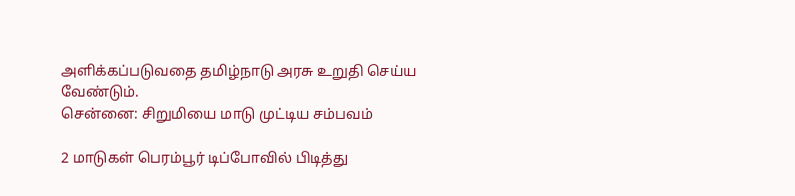அளிக்கப்படுவதை தமிழ்நாடு அரசு உறுதி செய்ய வேண்டும்.
சென்னை: சிறுமியை மாடு முட்டிய சம்பவம்

2 மாடுகள் பெரம்பூர் டிப்போவில் பிடித்து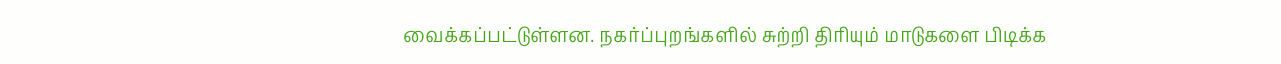வைக்கப்பட்டுள்ளன. நகர்ப்புறங்களில் சுற்றி திரியும் மாடுகளை பிடிக்க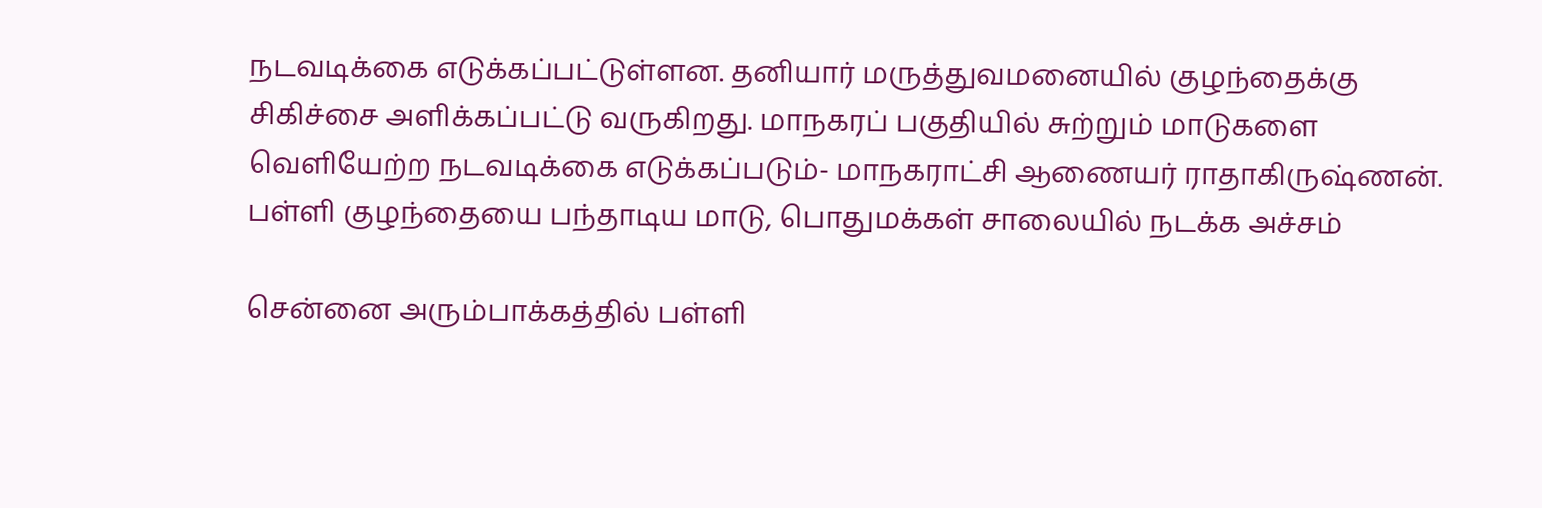நடவடிக்கை எடுக்கப்பட்டுள்ளன. தனியார் மருத்துவமனையில் குழந்தைக்கு சிகிச்சை அளிக்கப்பட்டு வருகிறது. மாநகரப் பகுதியில் சுற்றும் மாடுகளை வெளியேற்ற நடவடிக்கை எடுக்கப்படும்- மாநகராட்சி ஆணையர் ராதாகிருஷ்ணன்.
பள்ளி குழந்தையை பந்தாடிய மாடு, பொதுமக்கள் சாலையில் நடக்க அச்சம்

சென்னை அரும்பாக்கத்தில் பள்ளி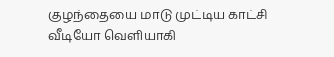குழந்தையை மாடு முட்டிய காட்சி வீடியோ வெளியாகி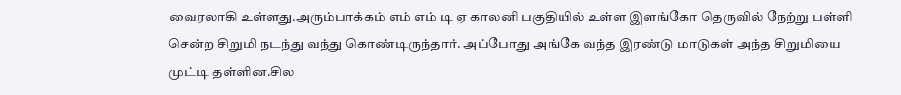வைரலாகி உள்ளது.அரும்பாக்கம் எம் எம் டி ஏ காலனி பகுதியில் உள்ள இளங்கோ தெருவில் நேற்று பள்ளி சென்ற சிறுமி நடந்து வந்து கொண்டிருந்தார். அப்போது அங்கே வந்த இரண்டு மாடுகள் அந்த சிறுமியை முட்டி தள்ளின.சில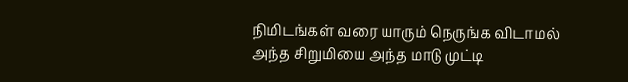நிமிடங்கள் வரை யாரும் நெருங்க விடாமல் அந்த சிறுமியை அந்த மாடு முட்டி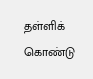தள்ளிக் கொண்டு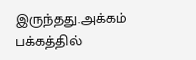இருந்தது.அக்கம் பக்கத்தில்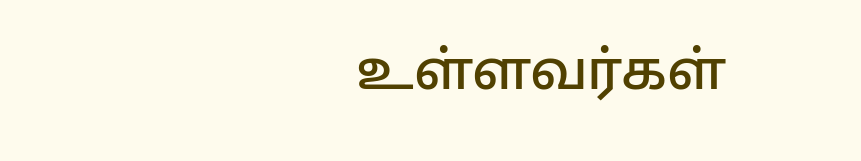உள்ளவர்கள்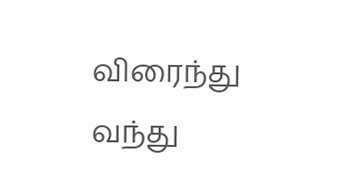விரைந்து வந்து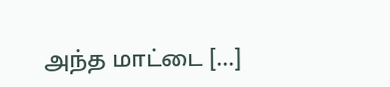அந்த மாட்டை […]